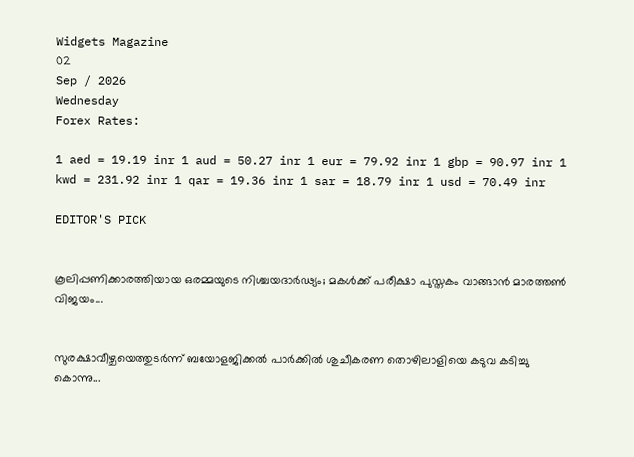Widgets Magazine
02
Sep / 2026
Wednesday
Forex Rates:

1 aed = 19.19 inr 1 aud = 50.27 inr 1 eur = 79.92 inr 1 gbp = 90.97 inr 1 kwd = 231.92 inr 1 qar = 19.36 inr 1 sar = 18.79 inr 1 usd = 70.49 inr

EDITOR'S PICK


കൂലിപ്പണിക്കാരത്തിയായ ഒരമ്മയുടെ നിശ്ചയദാർഢ്യം; മകൾക്ക് പരീക്ഷാ പുസ്തകം വാങ്ങാൻ മാരത്തൺ വിജയം...


സുരക്ഷാവീഴ്ചയെത്തുടർന്ന് ബയോളജിക്കൽ പാർക്കിൽ ശുചീകരണ തൊഴിലാളിയെ കടുവ കടിച്ചു കൊന്നു...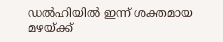ഡല്‍ഹിയില്‍ ഇന്ന് ശക്തമായ മഴയ്ക്ക്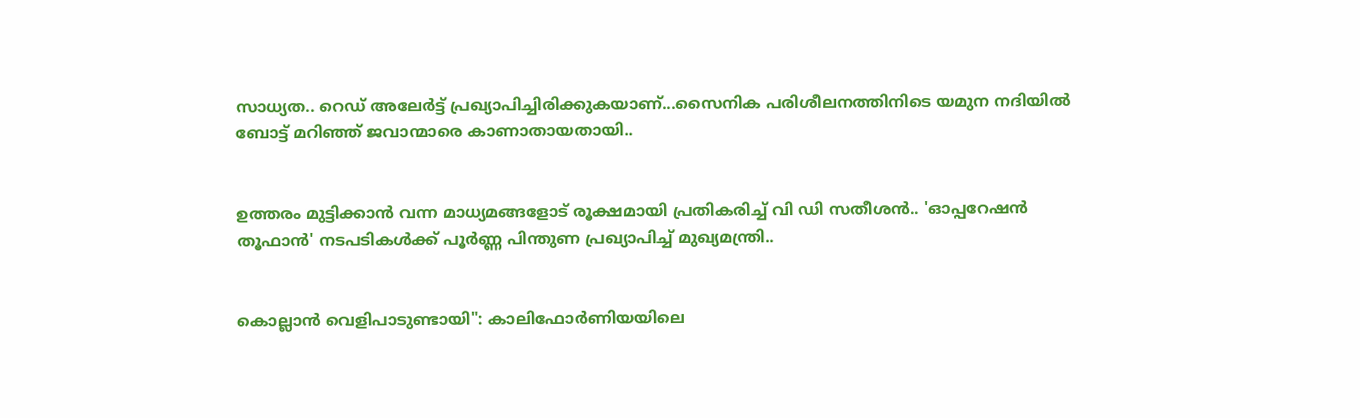സാധ്യത.. റെഡ് അലേര്‍ട്ട് പ്രഖ്യാപിച്ചിരിക്കുകയാണ്...സൈനിക പരിശീലനത്തിനിടെ യമുന നദിയില്‍ ബോട്ട് മറിഞ്ഞ് ജവാന്മാരെ കാണാതായതായി..


ഉത്തരം മുട്ടിക്കാൻ വന്ന മാധ്യമങ്ങളോട് രൂക്ഷമായി പ്രതികരിച്ച് വി ഡി സതീശൻ.. 'ഓപ്പറേഷന്‍ തൂഫാന്‍' നടപടികള്‍ക്ക് പൂര്‍ണ്ണ പിന്തുണ പ്രഖ്യാപിച്ച് മുഖ്യമന്ത്രി..


കൊല്ലാൻ വെളിപാടുണ്ടായി": കാലിഫോർണിയയിലെ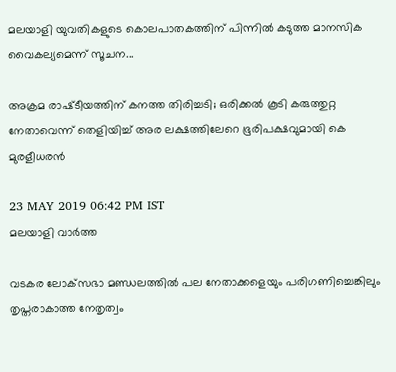മലയാളി യുവതികളുടെ കൊലപാതകത്തിന് പിന്നിൽ കടുത്ത മാനസിക വൈകല്യമെന്ന് സൂചന...

അക്രമ രാഷ്‌ടീയത്തിന് കനത്ത തിരിച്ചടി; ഒരിക്കൽ കൂടി കരുത്തുറ്റ നേതാവെന്ന് തെളിയിച്ച് അര ലക്ഷത്തിലേറെ ഭൂരിപക്ഷവുമായി കെ മുരളീധരൻ

23 MAY 2019 06:42 PM IST
മലയാളി വാര്‍ത്ത

വടകര ലോക്‌സഭാ മണ്ഡലത്തില്‍ പല നേതാക്കളെയും പരിഗണിച്ചെങ്കിലും തൃപ്തരാകാത്ത നേതൃത്വം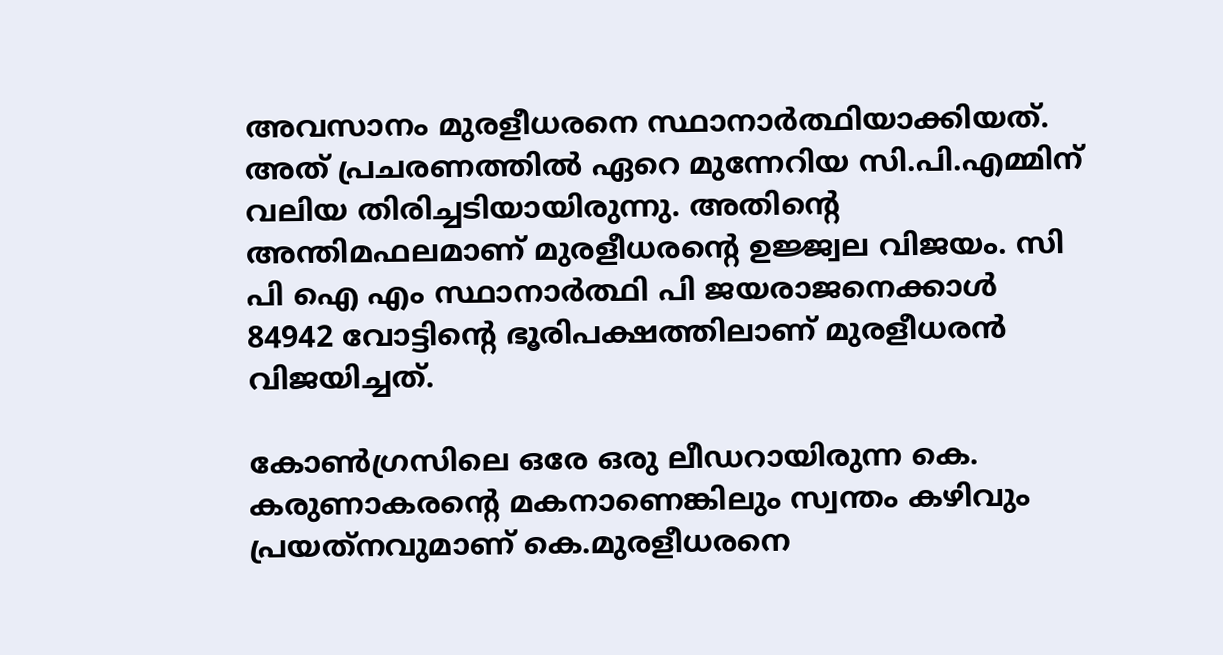അവസാനം മുരളീധരനെ സ്ഥാനാര്‍ത്ഥിയാക്കിയത്. അത് പ്രചരണത്തില്‍ ഏറെ മുന്നേറിയ സി.പി.എമ്മിന് വലിയ തിരിച്ചടിയായിരുന്നു. അതിന്റെ അന്തിമഫലമാണ് മുരളീധരന്റെ ഉജ്ജ്വല വിജയം. സി പി ഐ എം സ്ഥാനാർത്ഥി പി ജയരാജനെക്കാൾ 84942 വോട്ടിന്റെ ഭൂരിപക്ഷത്തിലാണ് മുരളീധരൻ വിജയിച്ചത്.

കോണ്‍ഗ്രസിലെ ഒരേ ഒരു ലീഡറായിരുന്ന കെ. കരുണാകരന്റെ മകനാണെങ്കിലും സ്വന്തം കഴിവും പ്രയത്‌നവുമാണ് കെ.മുരളീധരനെ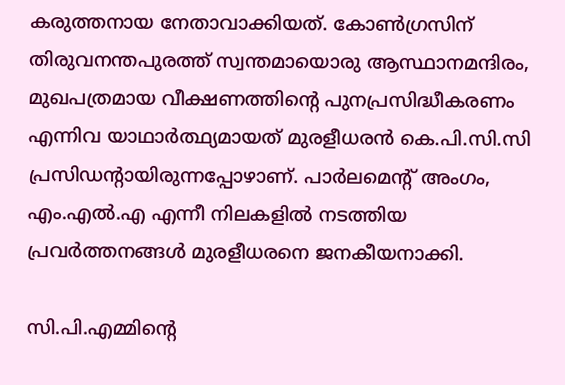കരുത്തനായ നേതാവാക്കിയത്. കോണ്‍ഗ്രസിന് തിരുവനന്തപുരത്ത് സ്വന്തമായൊരു ആസ്ഥാനമന്ദിരം, മുഖപത്രമായ വീക്ഷണത്തിന്റെ പുനപ്രസിദ്ധീകരണം എന്നിവ യാഥാര്‍ത്ഥ്യമായത് മുരളീധരന്‍ കെ.പി.സി.സി പ്രസിഡന്റായിരുന്നപ്പോഴാണ്. പാര്‍ലമെന്റ് അംഗം, എം.എല്‍.എ എന്നീ നിലകളില്‍ നടത്തിയ പ്രവര്‍ത്തനങ്ങള്‍ മുരളീധരനെ ജനകീയനാക്കി.

സി.പി.എമ്മിന്റെ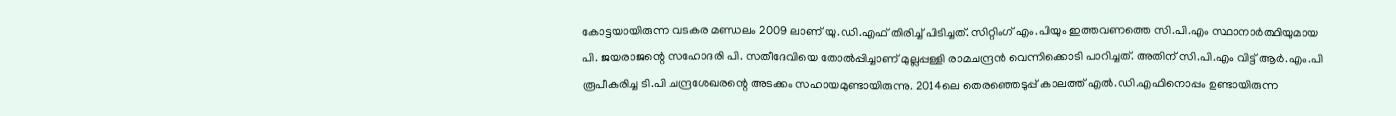കോട്ടയായിരുന്ന വടകര മണ്ഡലം 2009 ലാണ് യു.ഡി.എഫ് തിരിച്ച് പിടിച്ചത്. സിറ്റിംഗ് എം.പിയും ഇത്തവണത്തെ സി.പി.എം സ്ഥാനാര്‍ത്ഥിയുമായ പി. ജയരാജന്റെ സഹോദരി പി. സതീദേവിയെ തോല്‍പ്പിച്ചാണ് മുല്ലപ്പള്ളി രാമചന്ദ്രന്‍ വെന്നിക്കൊടി പാറിച്ചത്. അതിന് സി.പി.എം വിട്ട് ആര്‍.എം.പി രൂപീകരിച്ച ടി.പി ചന്ദ്രശേഖരന്റെ അടക്കം സഹായമുണ്ടായിരുന്നു. 2014ലെ തെരഞ്ഞെടുപ്പ് കാലത്ത് എല്‍.ഡി.എഫിനൊപ്പം ഉണ്ടായിരുന്ന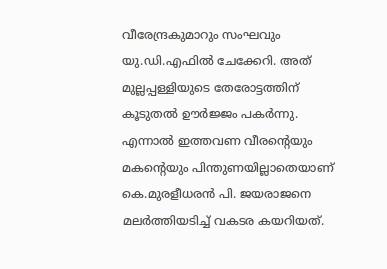വീരേന്ദ്രകുമാറും സംഘവും യു.ഡി.എഫില്‍ ചേക്കേറി. അത് മുല്ലപ്പള്ളിയുടെ തേരോട്ടത്തിന് കൂടുതല്‍ ഊര്‍ജ്ജം പകര്‍ന്നു. എന്നാല്‍ ഇത്തവണ വീരന്റെയും മകന്റെയും പിന്തുണയില്ലാതെയാണ് കെ.മുരളീധരന്‍ പി. ജയരാജനെ മലര്‍ത്തിയടിച്ച് വകടര കയറിയത്.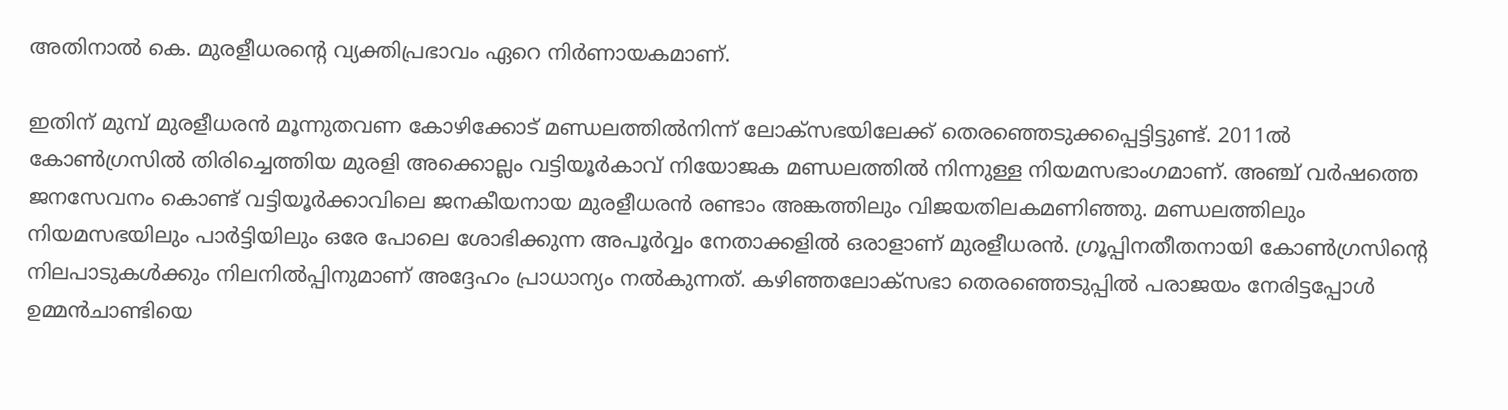അതിനാല്‍ കെ. മുരളീധരന്റെ വ്യക്തിപ്രഭാവം ഏറെ നിര്‍ണായകമാണ്.

ഇതിന് മുമ്പ് മുരളീധരന്‍ മൂന്നുതവണ കോഴിക്കോട് മണ്ഡലത്തില്‍നിന്ന് ലോക്‌സഭയിലേക്ക് തെരഞ്ഞെടുക്കപ്പെട്ടിട്ടുണ്ട്. 2011ല്‍ കോണ്‍ഗ്രസില്‍ തിരിച്ചെത്തിയ മുരളി അക്കൊല്ലം വട്ടിയൂര്‍കാവ് നിയോജക മണ്ഡലത്തില്‍ നിന്നുള്ള നിയമസഭാംഗമാണ്. അഞ്ച് വര്‍ഷത്തെ ജനസേവനം കൊണ്ട് വട്ടിയൂര്‍ക്കാവിലെ ജനകീയനായ മുരളീധരന്‍ രണ്ടാം അങ്കത്തിലും വിജയതിലകമണിഞ്ഞു. മണ്ഡലത്തിലും നിയമസഭയിലും പാര്‍ട്ടിയിലും ഒരേ പോലെ ശോഭിക്കുന്ന അപൂര്‍വ്വം നേതാക്കളില്‍ ഒരാളാണ് മുരളീധരന്‍. ഗ്രൂപ്പിനതീതനായി കോണ്‍ഗ്രസിന്റെ നിലപാടുകള്‍ക്കും നിലനില്‍പ്പിനുമാണ് അദ്ദേഹം പ്രാധാന്യം നല്‍കുന്നത്. കഴിഞ്ഞലോക്‌സഭാ തെരഞ്ഞെടുപ്പില്‍ പരാജയം നേരിട്ടപ്പോള്‍ ഉമ്മന്‍ചാണ്ടിയെ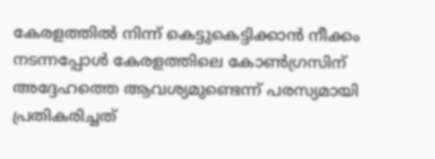കേരളത്തില്‍ നിന്ന് കെട്ടുകെട്ടിക്കാന്‍ നീക്കം നടന്നപ്പോള്‍ കേരളത്തിലെ കോണ്‍ഗ്രസിന് അദ്ദേഹത്തെ ആവശ്യമുണ്ടെന്ന് പരസ്യമായി പ്രതികരിച്ചത്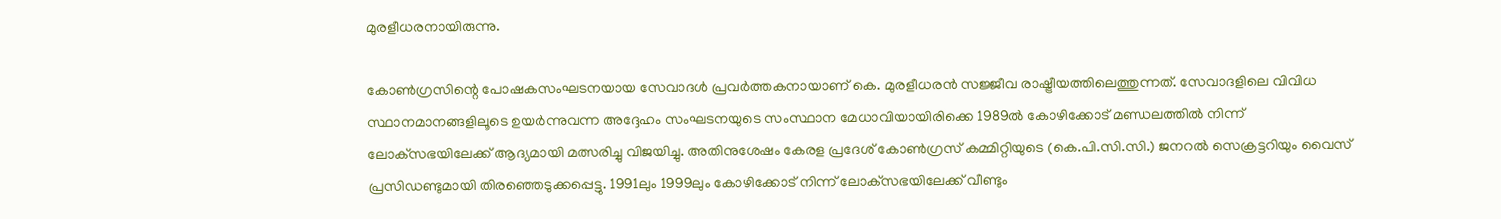മുരളീധരനായിരുന്നു.

കോണ്‍ഗ്രസിന്റെ പോഷകസംഘടനയായ സേവാദള്‍ പ്രവര്‍ത്തകനായാണ് കെ. മുരളീധരന്‍ സജ്ജീവ രാഷ്ട്രീയത്തിലെത്തുന്നത്. സേവാദളിലെ വിവിധ സ്ഥാനമാനങ്ങളിലൂടെ ഉയര്‍ന്നുവന്ന അദ്ദേഹം സംഘടനയുടെ സംസ്ഥാന മേധാവിയായിരിക്കെ 1989ല്‍ കോഴിക്കോട് മണ്ഡലത്തില്‍ നിന്ന് ലോക്‌സഭയിലേക്ക് ആദ്യമായി മത്സരിച്ചു വിജയിച്ചു. അതിനുശേഷം കേരള പ്രദേശ് കോണ്‍ഗ്രസ് കമ്മിറ്റിയുടെ (കെ.പി.സി.സി.) ജനറല്‍ സെക്രട്ടറിയും വൈസ് പ്രസിഡണ്ടുമായി തിരഞ്ഞെടുക്കപ്പെട്ടു. 1991ലും 1999ലും കോഴിക്കോട് നിന്ന് ലോക്‌സഭയിലേക്ക് വീണ്ടും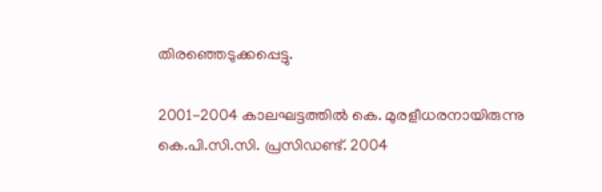തിരഞ്ഞെടുക്കപ്പെട്ടു.

2001-2004 കാലഘട്ടത്തില്‍ കെ. മുരളീധരനായിരുന്നു കെ.പി.സി.സി. പ്രസിഡണ്ട്. 2004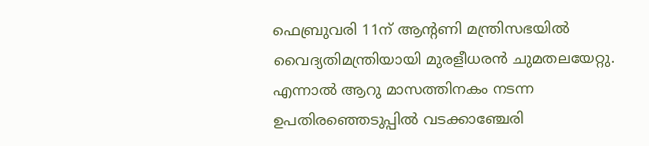ഫെബ്രുവരി 11ന് ആന്റണി മന്ത്രിസഭയില്‍ വൈദ്യതിമന്ത്രിയായി മുരളീധരന്‍ ചുമതലയേറ്റു. എന്നാല്‍ ആറു മാസത്തിനകം നടന്ന ഉപതിരഞ്ഞെടുപ്പില്‍ വടക്കാഞ്ചേരി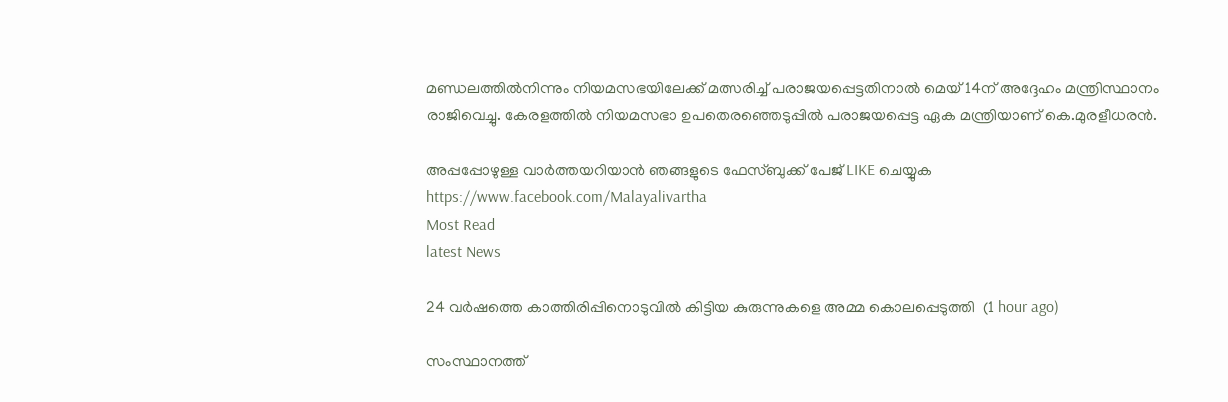മണ്ഡലത്തില്‍നിന്നും നിയമസഭയിലേക്ക് മത്സരിച്ച് പരാജയപ്പെട്ടതിനാല്‍ മെയ് 14ന് അദ്ദേഹം മന്ത്രിസ്ഥാനം രാജിവെച്ചു. കേരളത്തില്‍ നിയമസഭാ ഉപതെരഞ്ഞെടുപ്പില്‍ പരാജയപ്പെട്ട ഏക മന്ത്രിയാണ് കെ.മുരളീധരന്‍.

അപ്പപ്പോഴുള്ള വാര്‍ത്തയറിയാന്‍ ഞങ്ങളുടെ ഫേസ്‌ബുക്ക്‌ പേജ് LIKE ചെയ്യുക
https://www.facebook.com/Malayalivartha
Most Read
latest News

24 വര്‍ഷത്തെ കാത്തിരിപ്പിനൊടുവില്‍ കിട്ടിയ കുരുന്നുകളെ അമ്മ കൊലപ്പെടുത്തി  (1 hour ago)

സംസ്ഥാനത്ത്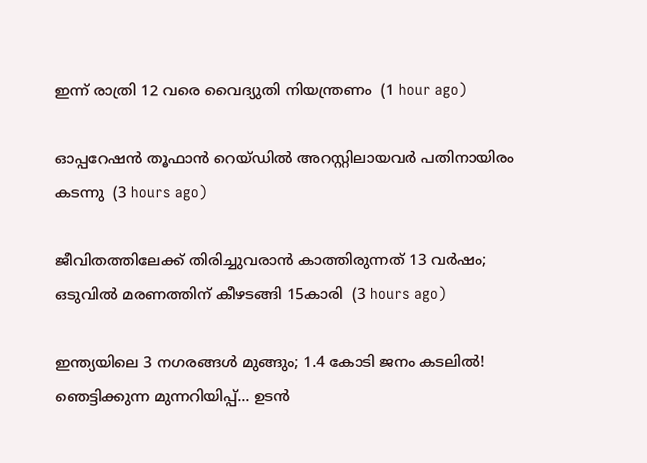ഇന്ന് രാത്രി 12 വരെ വൈദ്യുതി നിയന്ത്രണം  (1 hour ago)

ഓപ്പറേഷന്‍ തൂഫാന്‍ റെയ്ഡില്‍ അറസ്റ്റിലായവര്‍ പതിനായിരം കടന്നു  (3 hours ago)

ജീവിതത്തിലേക്ക് തിരിച്ചുവരാന്‍ കാത്തിരുന്നത് 13 വര്‍ഷം; ഒടുവില്‍ മരണത്തിന് കീഴടങ്ങി 15കാരി  (3 hours ago)

ഇന്ത്യയിലെ 3 നഗരങ്ങൾ മുങ്ങും; 1.4 കോടി ജനം കടലിൽ! ഞെട്ടിക്കുന്ന മുന്നറിയിപ്പ്... ഉടൻ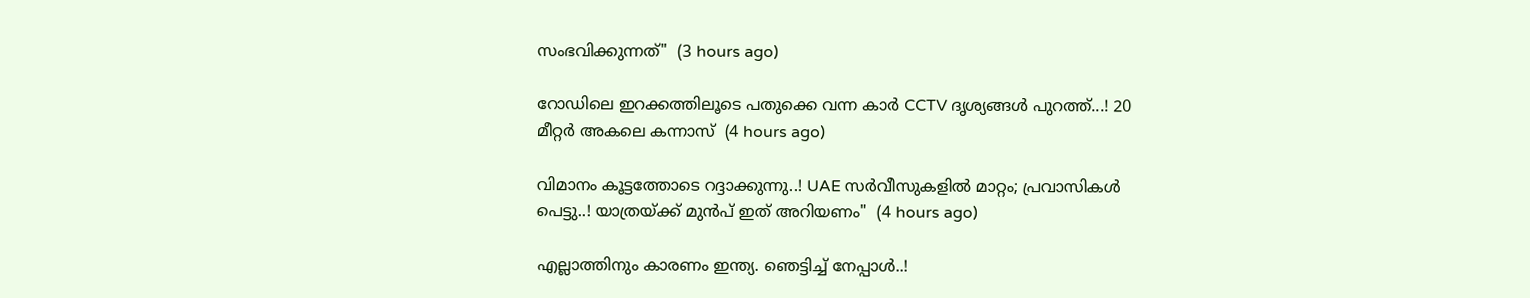സംഭവിക്കുന്നത്"  (3 hours ago)

റോഡിലെ ഇറക്കത്തിലൂടെ പതുക്കെ വന്ന കാർ CCTV ദൃശ്യങ്ങൾ പുറത്ത്...! 20 മീറ്റര്‍ അകലെ കന്നാസ്  (4 hours ago)

വിമാനം കൂട്ടത്തോടെ റദ്ദാക്കുന്നു..! UAE സർവീസുകളിൽ മാറ്റം; പ്രവാസികൾ പെട്ടു..! യാത്രയ്ക്ക് മുൻപ് ഇത് അറിയണം"  (4 hours ago)

എല്ലാത്തിനും കാരണം ഇന്ത്യ. ഞെട്ടിച്ച് നേപ്പാൾ..!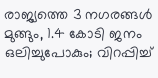രാജ്യത്തെ 3 നഗരങ്ങൾ മുങ്ങും, 1.4 കോടി ജനം ഒലിച്ചുപോകും; വിറപ്പിച്ച്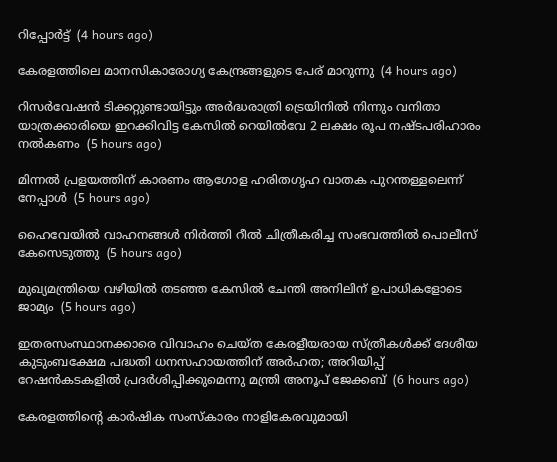റിപ്പോർട്ട്  (4 hours ago)

കേരളത്തിലെ മാനസികാരോഗ്യ കേന്ദ്രങ്ങളുടെ പേര് മാറുന്നു  (4 hours ago)

റിസര്‍വേഷന്‍ ടിക്കറ്റുണ്ടായിട്ടും അര്‍ദ്ധരാത്രി ട്രെയിനില്‍ നിന്നും വനിതാ യാത്രക്കാരിയെ ഇറക്കിവിട്ട കേസില്‍ റെയില്‍വേ 2 ലക്ഷം രൂപ നഷ്ടപരിഹാരം നല്‍കണം  (5 hours ago)

മിന്നല്‍ പ്രളയത്തിന് കാരണം ആഗോള ഹരിതഗൃഹ വാതക പുറന്തള്ളലെന്ന് നേപ്പാള്‍  (5 hours ago)

ഹൈവേയില്‍ വാഹനങ്ങള്‍ നിര്‍ത്തി റീല്‍ ചിത്രീകരിച്ച സംഭവത്തില്‍ പൊലീസ് കേസെടുത്തു  (5 hours ago)

മുഖ്യമന്ത്രിയെ വഴിയില്‍ തടഞ്ഞ കേസില്‍ ചേന്തി അനിലിന് ഉപാധികളോടെ ജാമ്യം  (5 hours ago)

ഇതരസംസ്ഥാനക്കാരെ വിവാഹം ചെയ്ത കേരളീയരായ സ്ത്രീകള്‍ക്ക് ദേശീയ കുടുംബക്ഷേമ പദ്ധതി ധനസഹായത്തിന് അര്‍ഹത; അറിയിപ്പ് റേഷന്‍കടകളില്‍ പ്രദര്‍ശിപ്പിക്കുമെന്നു മന്ത്രി അനൂപ് ജേക്കബ്  (6 hours ago)

കേരളത്തിന്റെ കാർഷിക സംസ്കാരം നാളികേരവുമായി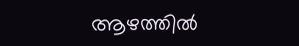ആഴത്തിൽ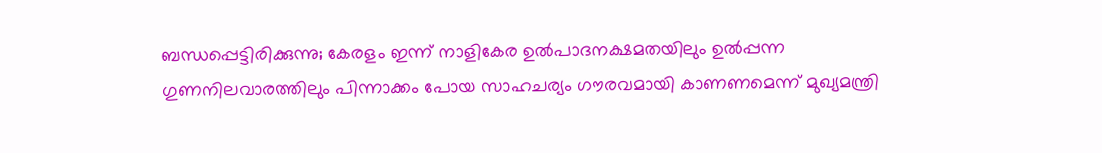ബന്ധപ്പെട്ടിരിക്കുന്നു; കേരളം ഇന്ന് നാളികേര ഉൽപാദനക്ഷമതയിലും ഉൽപ്പന്ന ഗുണനിലവാരത്തിലും പിന്നാക്കം പോയ സാഹചര്യം ഗൗരവമായി കാണണമെന്ന് മുഖ്യമന്ത്രി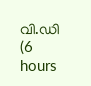വി.ഡി  (6 hours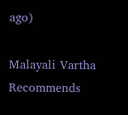ago)

Malayali Vartha Recommends